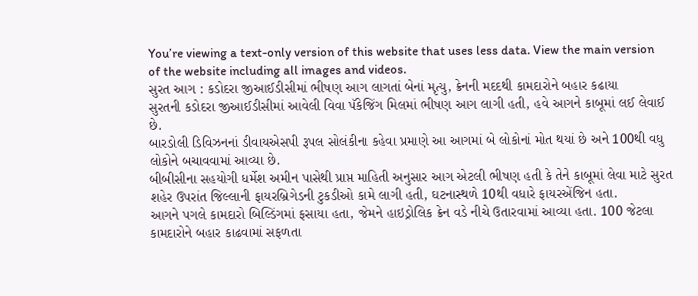You’re viewing a text-only version of this website that uses less data. View the main version of the website including all images and videos.
સુરત આગ : કડોદરા જીઆઈડીસીમાં ભીષણ આગ લાગતાં બેનાં મૃત્યુ, ક્રેનની મદદથી કામદારોને બહાર કઢાયા
સુરતની કડોદરા જીઆઈડીસીમાં આવેલી વિવા પૅકેજિંગ મિલમાં ભીષણ આગ લાગી હતી, હવે આગને કાબૂમાં લઈ લેવાઈ છે.
બારડોલી ડિવિઝનનાં ડીવાયએસપી રૂપલ સોલંકીના કહેવા પ્રમાણે આ આગમાં બે લોકોનાં મોત થયાં છે અને 100થી વધુ લોકોને બચાવવામાં આવ્યા છે.
બીબીસીના સહયોગી ધર્મેશ અમીન પાસેથી પ્રાપ્ત માહિતી અનુસાર આગ એટલી ભીષણ હતી કે તેને કાબૂમાં લેવા માટે સુરત શહેર ઉપરાંત જિલ્લાની ફાયરબ્રિગેડની ટુકડીઓ કામે લાગી હતી, ઘટનાસ્થળે 10થી વધારે ફાયરએંજિન હતા.
આગને પગલે કામદારો બિલ્ડિંગમાં ફસાયા હતા, જેમને હાઇડ્રોલિક ક્રેન વડે નીચે ઉતારવામાં આવ્યા હતા. 100 જેટલા કામદારોને બહાર કાઢવામાં સફળતા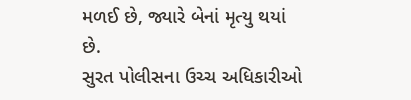મળઈ છે, જ્યારે બેનાં મૃત્યુ થયાં છે.
સુરત પોલીસના ઉચ્ચ અધિકારીઓ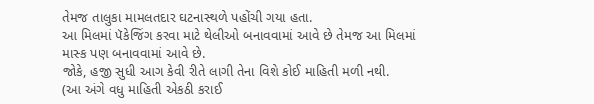તેમજ તાલુકા મામલતદાર ઘટનાસ્થળે પહોંચી ગયા હતા.
આ મિલમાં પૅકેજિંગ કરવા માટે થેલીઓ બનાવવામાં આવે છે તેમજ આ મિલમાં માસ્ક પણ બનાવવામાં આવે છે.
જોકે, હજી સુધી આગ કેવી રીતે લાગી તેના વિશે કોઈ માહિતી મળી નથી.
(આ અંગે વધુ માહિતી એકઠી કરાઈ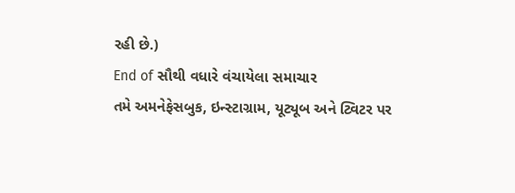રહી છે.)
End of સૌથી વધારે વંચાયેલા સમાચાર
તમે અમનેફેસબુક, ઇન્સ્ટાગ્રામ, યૂટ્યૂબ અને ટ્વિટર પર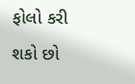ફોલો કરી શકો છો